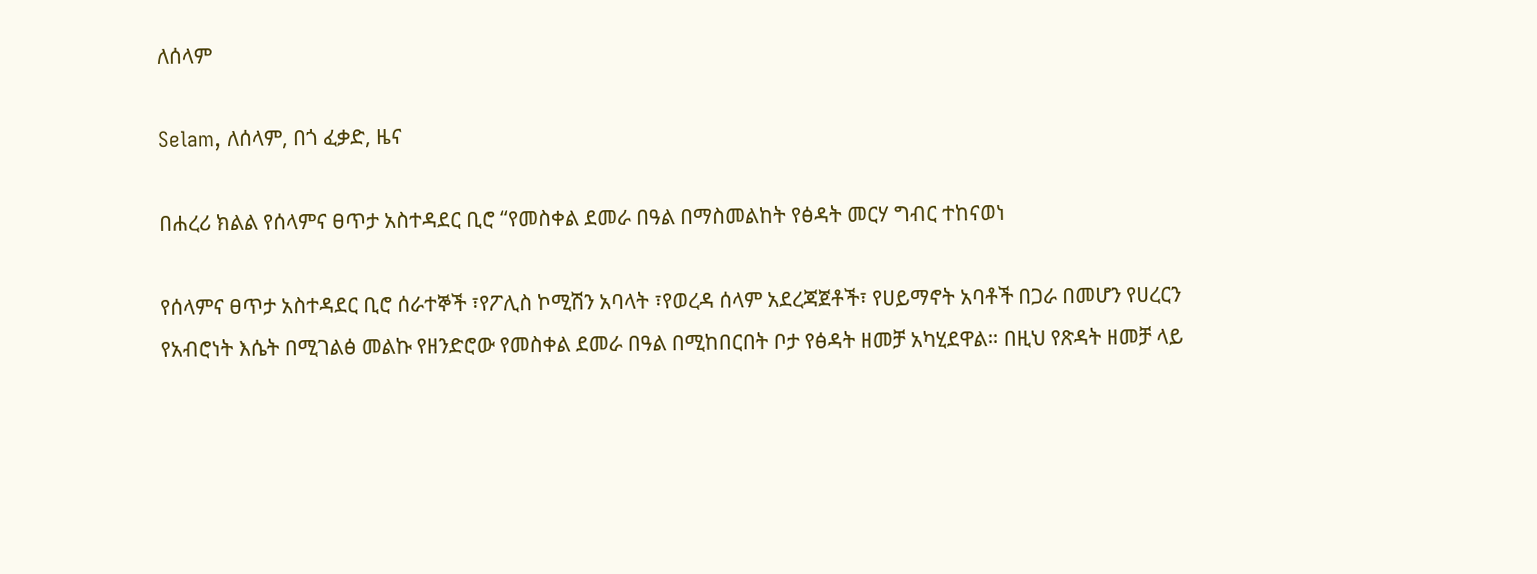ለሰላም

Selam, ለሰላም, በጎ ፈቃድ, ዜና

በሐረሪ ክልል የሰላምና ፀጥታ አስተዳደር ቢሮ “የመስቀል ደመራ በዓል በማስመልከት የፅዳት መርሃ ግብር ተከናወነ

የሰላምና ፀጥታ አስተዳደር ቢሮ ሰራተኞች ፣የፖሊስ ኮሚሽን አባላት ፣የወረዳ ሰላም አደረጃጀቶች፣ የሀይማኖት አባቶች በጋራ በመሆን የሀረርን የአብሮነት እሴት በሚገልፅ መልኩ የዘንድሮው የመስቀል ደመራ በዓል በሚከበርበት ቦታ የፅዳት ዘመቻ አካሂደዋል። በዚህ የጽዳት ዘመቻ ላይ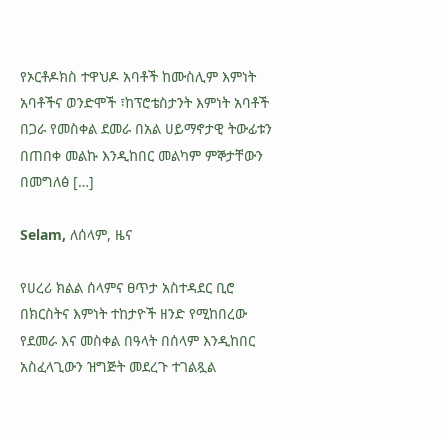የኦርቶዶክስ ተዋህዶ አባቶች ከሙስሊም እምነት አባቶችና ወንድሞች ፣ከፕሮቴስታንት እምነት አባቶች በጋራ የመስቀል ደመራ በአል ሀይማኖታዊ ትውፊቱን በጠበቀ መልኩ እንዲከበር መልካም ምኞታቸውን በመግለፅ […]

Selam, ለሰላም, ዜና

የሀረሪ ክልል ሰላምና ፀጥታ አስተዳደር ቢሮ በክርስትና እምነት ተከታዮች ዘንድ የሚከበረው የደመራ እና መስቀል በዓላት በሰላም እንዲከበር አስፈላጊውን ዝግጅት መደረጉ ተገልጿል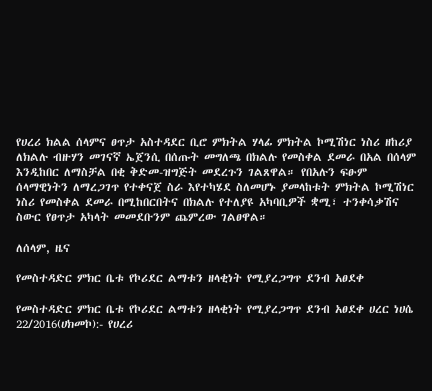የሀረሪ ክልል ሰላምና ፀጥታ አስተዳደር ቢሮ ምክትል ሃላፊ ምክትል ኮሚሽነር ነስሪ ዘከሪያ ለክልሉ ብዙሃን መገናኛ ኤጀንሲ በሰጡት መግለጫ በክልሉ የመስቀል ደመራ በአል በሰላም እንዲከበር ለማስቻል በቂ ቅድመ-ዝግጅት መደረጉን ገልጸዋል። የበአሉን ፍፁም ሰላማዊነትን ለማረጋገጥ የተቀናጀ ስራ እየተካሄደ ስለመሆኑ ያመላከቱት ምክትል ኮሚሽነር ነስሪ የመስቀል ደመራ በሚከበርበትና በክልሉ የተለያዩ አካባቢዎች ቋሚ፣ ተንቀሳቃሽና ስውር የፀጥታ አካላት መመደቡንም ጨምረው ገልፀዋል።

ለሰላም, ዜና

የመስተዳድር ምክር ቤቱ የኮሪደር ልማቱን ዘላቂነት የሚያረጋግጥ ደንብ አፀደቀ

የመስተዳድር ምክር ቤቱ የኮሪደር ልማቱን ዘላቂነት የሚያረጋግጥ ደንብ አፀደቀ ሀረር ነሀሴ 22/2016(ሀክመኮ):- የሀረሪ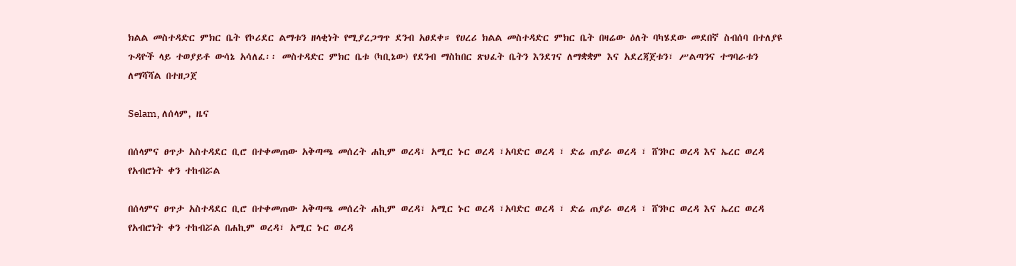ክልል መስተዳድር ምክር ቤት የኮሪደር ልማቱን ዘላቂነት የሚያረጋግጥ ደንብ አፀደቀ። የሀረሪ ክልል መስተዳድር ምክር ቤት በዛሬው ዕለት ባካሄደው መደበኛ ስብሰባ በተለያዩ ጉዳዮች ላይ ተወያይቶ ውሳኔ አሳለፈ፡፡ መስተዳድር ምክር ቤቱ (ካቢኔው) የደንብ ማስከበር ጽህፈት ቤትን እንደገና ለማቋቋም እና አደረጃጀቱን፣ ሥልጣንና ተግባራቱን ለማሻሻል በተዘጋጀ

Selam, ለሰላም, ዜና

በሰላምና ፀጥታ አስተዳደር ቢሮ በተቀመጠው አቅጣጫ መሰረት ሐኪም ወረዳ፣ አሚር ኑር ወረዳ ፣አባድር ወረዳ ፣ ድሬ ጠያራ ወረዳ ፣ ሸንኮር ወረዳ እና ኤረር ወረዳ የአብሮነት ቀን ተከብሯል

በሰላምና ፀጥታ አስተዳደር ቢሮ በተቀመጠው አቅጣጫ መሰረት ሐኪም ወረዳ፣ አሚር ኑር ወረዳ ፣አባድር ወረዳ ፣ ድሬ ጠያራ ወረዳ ፣ ሸንኮር ወረዳ እና ኤረር ወረዳ የአብሮነት ቀን ተከብሯል በሐኪም ወረዳ፣ አሚር ኑር ወረዳ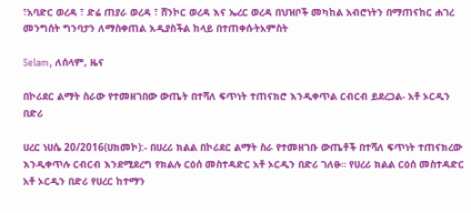፣አባድር ወረዳ ፣ ድሬ ጠያራ ወረዳ ፣ ሸንኮር ወረዳ እና ኤረር ወረዳ በህዝቦች መካከል አብሮነትን በማጠናከር ሐገረ መንግሰት ግንባታን ለማስቀጠል እዲያስችል ከላይ በተጠቀሱትአምስት

Selam, ለሰላም, ዜና

በኮሪደር ልማት ስራው የተመዘገበው ውጤት በተሻለ ፍጥነት ተጠናክሮ እንዲቀጥል ርብርብ ይደረጋል- አቶ ኦርዲን በድሪ

ሀረር ነሀሴ 20/2016(ሀክመኮ):- በሀረሪ ክልል በኮሪደር ልማት ስራ የተመዘገቡ ውጤቶች በተሻለ ፍጥነት ተጠናክረው እንዲቀጥሉ ርብርብ እንደሚደረግ የክልሉ ርዕሰ መስተዳድር አቶ ኦርዲን በድሪ ገለፁ። የሀረሪ ክልል ርዕሰ መስተዳድር አቶ ኦርዲን በድሪ የሀረር ከተማን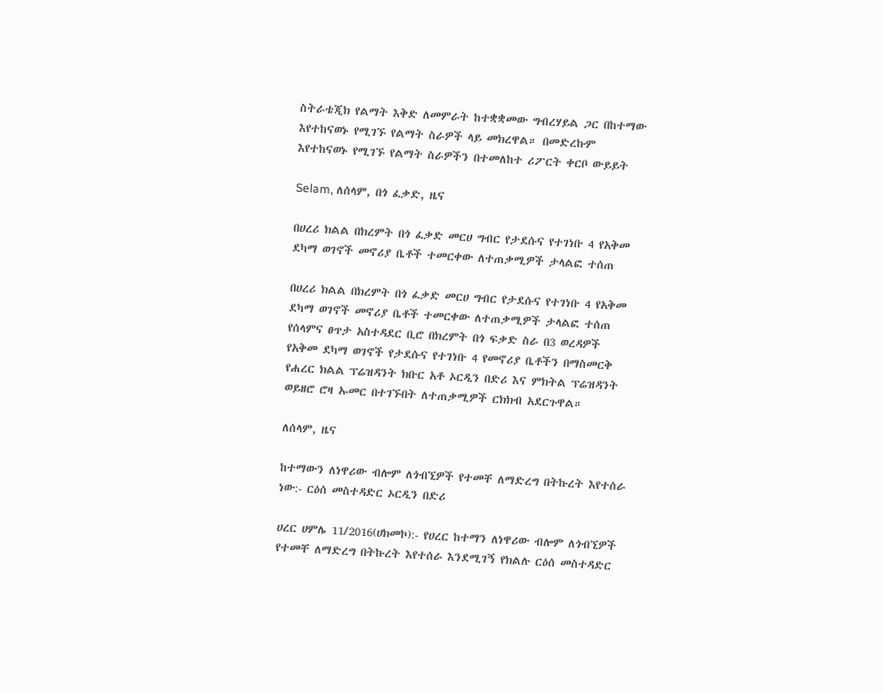ስትራቴጂክ የልማት እቅድ ለመምራት ከተቋቋመው ግብረሃይል ጋር በከተማው እየተከናወኑ የሚገኙ የልማት ስራዎች ላይ መክረዋል። በመድረኩም እየተከናወኑ የሚገኙ የልማት ስራዎችን በተመለከተ ሪፖርት ቀርቦ ውይይት

Selam, ለሰላም, በጎ ፈቃድ, ዜና

በሀረሪ ክልል በክረምት በጎ ፈቃድ መርሀ ግብር የታደሱና የተገነቡ 4 የአቅመ ደካማ ወገኖች መኖሪያ ቤቶች ተመርቀው ለተጠቃሚዎች ታላልፎ ተሰጠ

በሀረሪ ክልል በክረምት በጎ ፈቃድ መርሀ ግብር የታደሱና የተገነቡ 4 የአቅመ ደካማ ወገኖች መኖሪያ ቤቶች ተመርቀው ለተጠቃሚዎች ታላልፎ ተሰጠ የሰላምና ፀጥታ አስተዳደር ቢሮ በክረምት በጎ ፍቃድ ስራ በ3 ወረዳዎች የአቅመ ደካማ ወገኖች የታደሱና የተገነቡ 4 የመኖሪያ ቤቶችን በማስመርቅ የሐረር ክልል ፕሬዝዳንት ክቡር አቶ ኦርዲን በድሪ እና ምክትል ፕሬዝዳንት ወይዘሮ ሮዛ ኡመር በተገኙበት ለተጠቃሚዎች ርክክብ አደርጉዋል።

ለሰላም, ዜና

ከተማውን ለነዋሪው ብሎም ለጎብኚዎች የተመቸ ለማድረግ በትኩረት እየተሰራ ነው:- ርዕሰ መስተዳድር ኦርዲን በድሪ

ሀረር ሀምሌ 11/2016(ሀክመኮ):- የሀረር ከተማን ለነዋሪው ብሎም ለጎብኚዎች የተመቸ ለማድረግ በትኩረት እየተሰራ እንደሚገኝ የክልሉ ርዕሰ መስተዳድር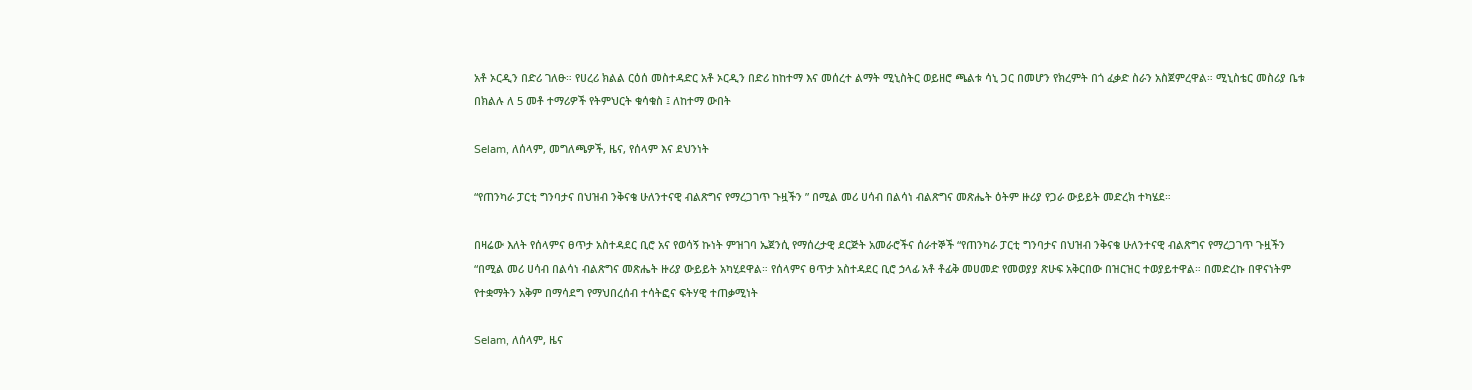አቶ ኦርዲን በድሪ ገለፁ። የሀረሪ ክልል ርዕሰ መስተዳድር አቶ ኦርዲን በድሪ ከከተማ እና መሰረተ ልማት ሚኒስትር ወይዘሮ ጫልቱ ሳኒ ጋር በመሆን የክረምት በጎ ፈቃድ ስራን አስጀምረዋል። ሚኒስቴር መስሪያ ቤቱ በክልሉ ለ 5 መቶ ተማሪዎች የትምህርት ቁሳቁስ ፤ ለከተማ ውበት

Selam, ለሰላም, መግለጫዎች, ዜና, የሰላም እና ደህንነት

“የጠንካራ ፓርቲ ግንባታና በህዝብ ንቅናቄ ሁለንተናዊ ብልጽግና የማረጋገጥ ጉዟችን ” በሚል መሪ ሀሳብ በልሳነ ብልጽግና መጽሔት ዕትም ዙሪያ የጋራ ውይይት መድረክ ተካሄደ።

በዛሬው እለት የሰላምና ፀጥታ አስተዳደር ቢሮ አና የወሳኝ ኩነት ምዝገባ ኤጀንሲ የማሰረታዊ ደርጅት አመራሮችና ሰራተኞች “የጠንካራ ፓርቲ ግንባታና በህዝብ ንቅናቄ ሁለንተናዊ ብልጽግና የማረጋገጥ ጉዟችን “በሚል መሪ ሀሳብ በልሳነ ብልጽግና መጽሔት ዙሪያ ውይይት አካሂደዋል። የሰላምና ፀጥታ አስተዳደር ቢሮ ኃላፊ አቶ ቶፊቅ መሀመድ የመወያያ ጽሁፍ አቅርበው በዝርዝር ተወያይተዋል። በመድረኩ በዋናነትም የተቋማትን አቅም በማሳደግ የማህበረሰብ ተሳትፎና ፍትሃዊ ተጠቃሚነት

Selam, ለሰላም, ዜና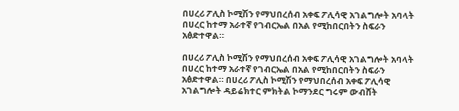በሀረሪ ፖሊስ ኮሚሽን የማህበረሰብ አቀፍ ፖሊሳዊ አገልግሎት አባላት በሀረር ከተማ አራተኛ የገብርኤል በአል የሚከበርበትን ስፍራን አፅድተዋል።

በሀረሪ ፖሊስ ኮሚሽን የማህበረሰብ አቀፍ ፖሊሳዊ አገልግሎት አባላት በሀረር ከተማ አራተኛ የገብርኤል በአል የሚከበርበትን ስፍራን አፅድተዋል። በሀረሪ ፖሊስ ኮሚሽን የማህበረሰብ አቀፍ ፖሊሳዊ አገልግሎት ዳይሬክተር ምክትል ኮማንደር ግሩም ውብሸት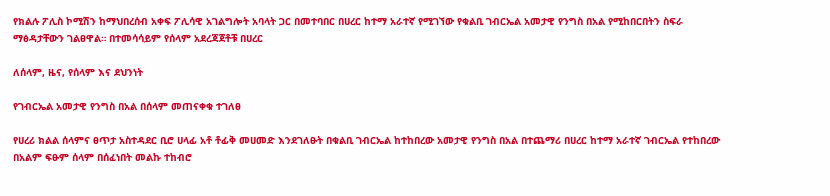የክልሉ ፖሊስ ኮሚሽን ከማህበረሰብ አቀፍ ፖሊሳዊ አገልግሎት አባላት ጋር በመተባበር በሀረር ከተማ አራተኛ የሚገኘው የቁልቢ ገብርኤል አመታዊ የንግስ በአል የሚከበርበትን ስፍራ ማፅዳታቸውን ገልፀዋል። በተመሳሳይም የሰላም አደረጃጀቶቹ በሀረር

ለሰላም, ዜና, የሰላም እና ደህንነት

የገብርኤል አመታዊ የንግስ በአል በሰላም መጠናቀቁ ተገለፀ

የሀረሪ ክልል ሰላምና ፀጥታ አስተዳደር ቢሮ ሀላፊ አቶ ቶፊቅ መሀመድ እንደገለፁት በቁልቢ ገብርኤል ከተከበረው አመታዊ የንግስ በአል በተጨማሪ በሀረር ከተማ አራተኛ ገብርኤል የተከበረው በአልም ፍፁም ሰላም በሰፈነበት መልኩ ተከብሮ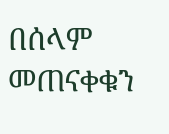በሰላም መጠናቀቁን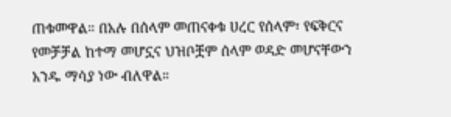ጠቁመዋል። በአሉ በሰላም መጠናቀቁ ሀረር የሰላም፣ የፍቅርና የመቻቻል ከተማ መሆኗና ህዝቦቿም ሰላም ወዳድ መሆናቸውን አንዱ ማሳያ ነው ብለዋል።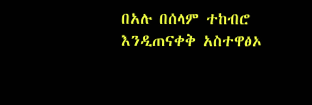በአሉ በሰላም ተከብሮ እንዲጠናቀቅ አስተዋፅኦ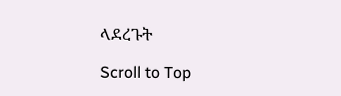ላደረጉት

Scroll to Top